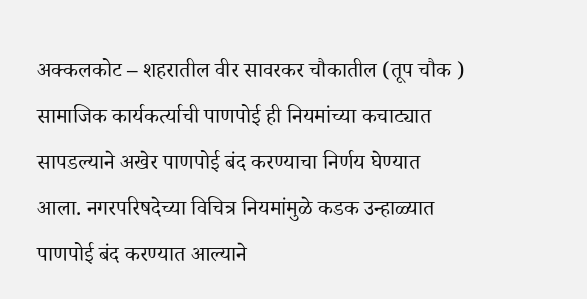अक्कलकोट – शहरातील वीर सावरकर चौकातील (तूप चौक ) सामाजिक कार्यकर्त्याची पाणपोई ही नियमांच्या कचाट्यात सापडल्याने अखेर पाणपोई बंद करण्याचा निर्णय घेण्यात आला. नगरपरिषदेच्या विचित्र नियमांमुळे कडक उन्हाळ्यात पाणपोई बंद करण्यात आल्याने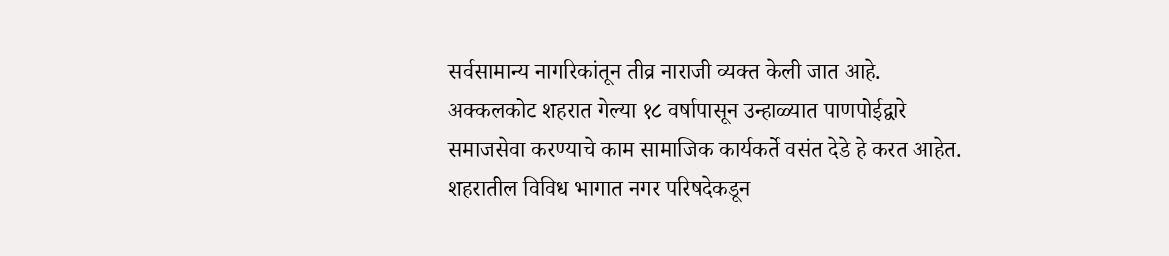सर्वसामान्य नागरिकांतून तीव्र नाराजी व्यक्त केली जात आहे.
अक्कलकोट शहरात गेल्या १८ वर्षापासून उन्हाळ्यात पाणपोईद्वारे समाजसेवा करण्याचे काम सामाजिक कार्यकर्ते वसंत देडे हे करत आहेत. शहरातील विविध भागात नगर परिषदेकडून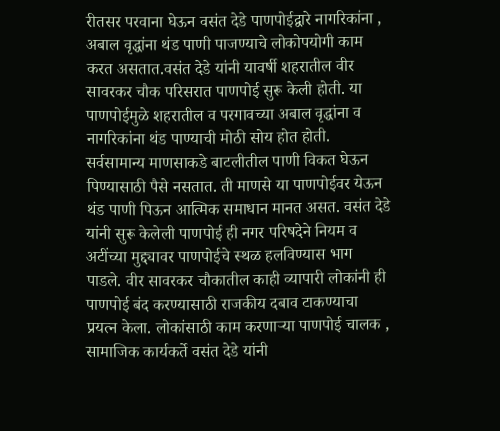रीतसर परवाना घेऊन वसंत देडे पाणपोईद्वारे नागरिकांना , अबाल वृद्धांना थंड पाणी पाजण्याचे लोकोपयोगी काम करत असतात.वसंत देडे यांनी यावर्षी शहरातील वीर सावरकर चौक परिसरात पाणपोई सुरू केली होती. या पाणपोईमुळे शहरातील व परगावच्या अबाल वृद्धांना व नागरिकांना थंड पाण्याची मोठी सोय होत होती. सर्वसामान्य माणसाकडे बाटलीतील पाणी विकत घेऊन पिण्यासाठी पैसे नसतात. ती माणसे या पाणपोईवर येऊन थंड पाणी पिऊन आत्मिक समाधान मानत असत. वसंत देडे यांनी सुरू केलेली पाणपोई ही नगर परिषदेने नियम व अटींच्या मुद्द्यावर पाणपोईचे स्थळ हलविण्यास भाग पाडले. वीर सावरकर चौकातील काही व्यापारी लोकांनी ही पाणपोई बंद करण्यासाठी राजकीय दबाव टाकण्याचा प्रयत्न केला. लोकांसाठी काम करणाऱ्या पाणपोई चालक , सामाजिक कार्यकर्ते वसंत देडे यांनी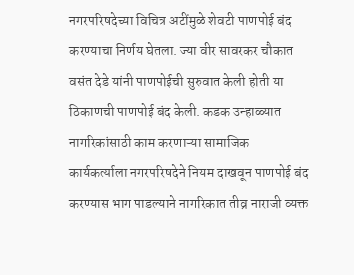नगरपरिषदेच्या विचित्र अटींमुळे शेवटी पाणपोई बंद करण्याचा निर्णय घेतला. ज्या वीर सावरकर चौकात वसंत देडे यांनी पाणपोईची सुरुवात केली होती या ठिकाणची पाणपोई बंद केली. कडक उन्हाळ्यात नागरिकांसाठी काम करणाऱ्या सामाजिक कार्यकर्त्याला नगरपरिषदेने नियम दाखवून पाणपोई बंद करण्यास भाग पाडल्याने नागरिकात तीव्र नाराजी व्यक्त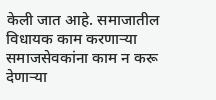केली जात आहे. समाजातील विधायक काम करणाऱ्या समाजसेवकांना काम न करू देणाऱ्या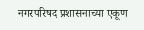नगरपरिषद प्रशासनाच्या एकूण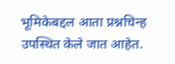भूमिकेबद्दल आता प्रश्नचिन्ह उपस्थित केले जात आहेत.